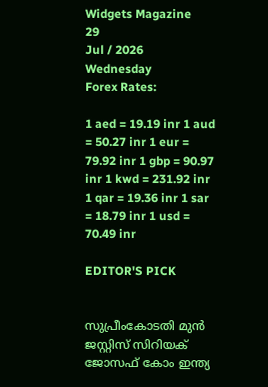Widgets Magazine
29
Jul / 2026
Wednesday
Forex Rates:

1 aed = 19.19 inr 1 aud = 50.27 inr 1 eur = 79.92 inr 1 gbp = 90.97 inr 1 kwd = 231.92 inr 1 qar = 19.36 inr 1 sar = 18.79 inr 1 usd = 70.49 inr

EDITOR'S PICK


സുപ്രീംകോടതി മുൻ ജസ്റ്റിസ് സിറിയക് ജോസഫ് കോം ഇന്ത്യ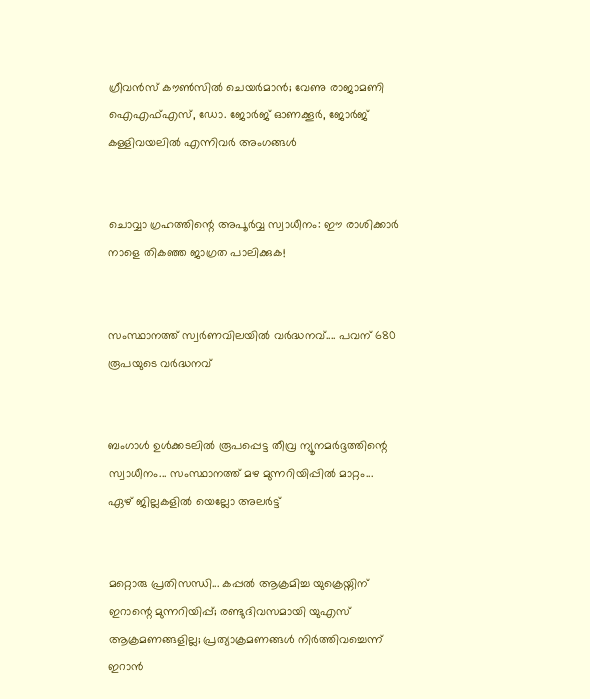ഗ്രീവൻസ് കൗൺസിൽ ചെയർമാൻ; വേണു രാജാമണി ഐഎഫ്എസ്, ഡോ. ജോർജ് ഓണക്കൂർ, ജോർജ് കള്ളിവയലിൽ എന്നിവർ അംഗങ്ങൾ


ചൊവ്വാ ഗ്രഹത്തിന്റെ അപൂർവ്വ സ്വാധീനം: ഈ രാശിക്കാർ നാളെ തികഞ്ഞ ജാഗ്രത പാലിക്കുക!


സംസ്ഥാനത്ത് സ്വർണവിലയിൽ വർദ്ധനവ്.... പവന് 680 രൂപയുടെ വർദ്ധനവ്


ബംഗാൾ ഉൾക്കടലിൽ രൂപപ്പെട്ട തീവ്ര ന്യൂനമർദ്ദത്തിന്റെ സ്വാധീനം... സംസ്ഥാനത്ത് മഴ മുന്നറിയിപ്പിൽ മാറ്റം... ഏഴ് ജില്ലകളിൽ യെല്ലോ അലർട്ട്


മറ്റൊരു പ്രതിസന്ധി... കപ്പൽ ആക്രമിച്ച യുക്രെയ്നിന് ഇറാന്റെ മുന്നറിയിപ്പ്; രണ്ടുദിവസമായി യുഎസ് ആക്രമണങ്ങളില്ല; പ്രത്യാക്രമണങ്ങൾ നിർത്തിവച്ചെന്ന് ഇറാൻ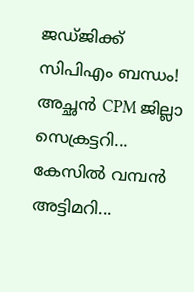ജഡ്ജിക്ക് സിപിഎം ബന്ധം! അച്ഛൻ CPM ജില്ലാ സെക്രട്ടറി... കേസിൽ വമ്പൻ അട്ടിമറി...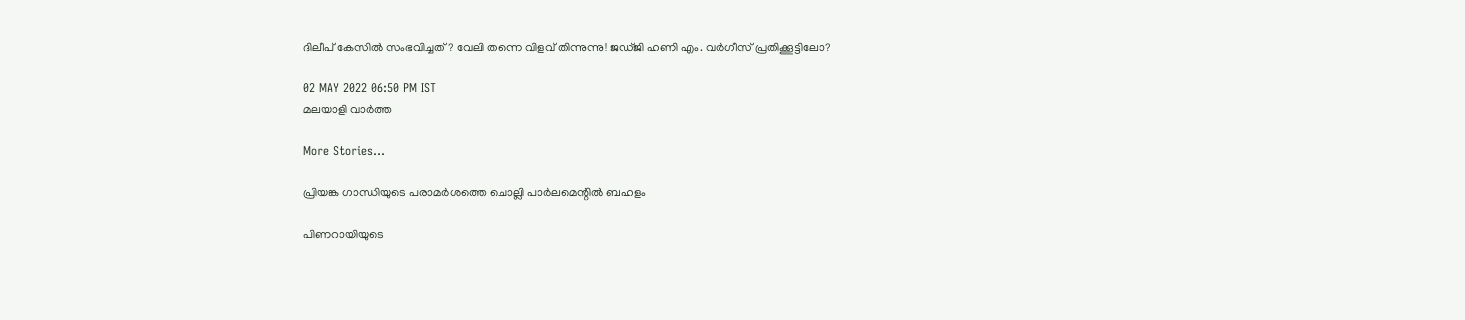ദിലീപ് കേസിൽ സംഭവിച്ചത്? വേലി തന്നെ വിളവ് തിന്നുന്നു! ജഡ്ജി ഹണി എം. വര്‍ഗീസ് പ്രതിക്കൂട്ടിലോ?

02 MAY 2022 06:50 PM IST
മലയാളി വാര്‍ത്ത

More Stories...

പ്രിയങ്ക ഗാന്ധിയുടെ പരാമർശത്തെ ചൊല്ലി പാർലമെന്റിൽ ബഹളം

പിണറായിയുടെ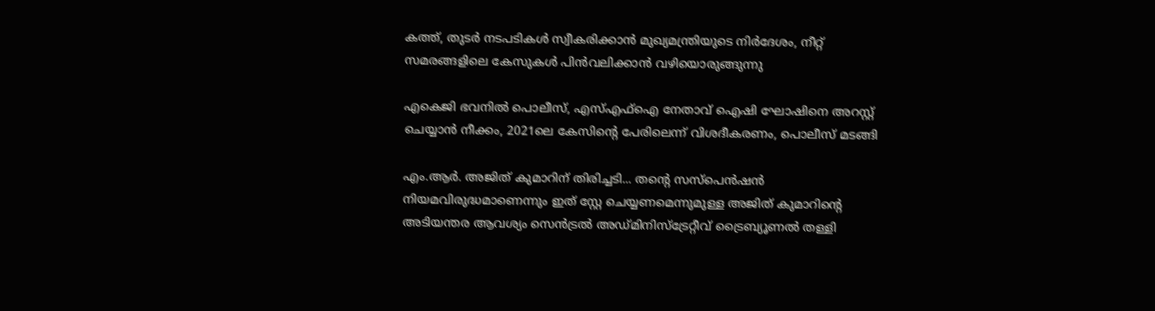കത്ത്, തുടര്‍ നടപടികൾ സ്വീകരിക്കാൻ മുഖ്യമന്ത്രിയുടെ നിര്‍ദേശം, നീറ്റ് സമരങ്ങളിലെ കേസുകൾ പിൻവലിക്കാൻ വഴിയൊരുങ്ങുന്നു

എകെജി ഭവനിൽ പൊലീസ്, എസ്എഫ്ഐ നേതാവ് ഐഷി ഘോഷിനെ അറസ്റ്റ് ചെയ്യാൻ നീക്കം, 2021ലെ കേസിന്‍റെ പേരിലെന്ന് വിശദീകരണം, പൊലീസ് മടങ്ങി

എം.ആർ. അജിത് കുമാറിന് തിരിച്ചടി... തന്റെ സസ്പെൻഷൻ നിയമവിരുദ്ധമാണെന്നും ഇത് സ്റ്റേ ചെയ്യണമെന്നുമുള്ള അജിത് കുമാറിന്റെ അടിയന്തര ആവശ്യം സെൻട്രൽ അഡ്മിനിസ്ട്രേറ്റീവ് ട്രൈബ്യൂണൽ തള്ളി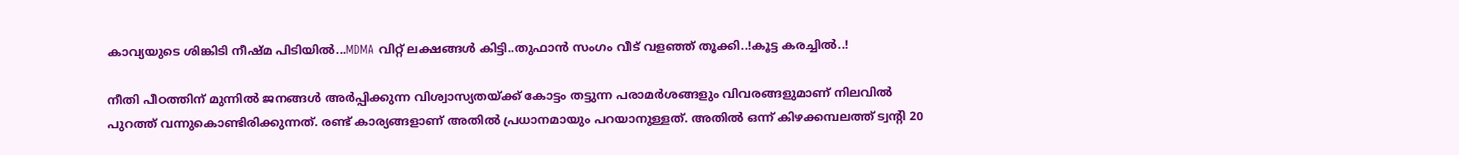കാവ്യയുടെ ശിങ്കിടി നീഷ്മ പിടിയിൽ...MDMA വിറ്റ് ലക്ഷങ്ങൾ കിട്ടി..തുഫാൻ സംഗം വീട് വളഞ്ഞ് തൂക്കി..!കൂട്ട കരച്ചിൽ..!

നീതി പീഠത്തിന് മുന്നിൽ ജനങ്ങൾ അർപ്പിക്കുന്ന വിശ്വാസ്യതയ്ക്ക് കോട്ടം തട്ടുന്ന പരാമർശങ്ങളും വിവരങ്ങളുമാണ് നിലവിൽ പുറത്ത് വന്നുകൊണ്ടിരിക്കുന്നത്. രണ്ട് കാര്യങ്ങളാണ് അതിൽ പ്രധാനമായും പറയാനുള്ളത്. അതിൽ ഒന്ന് കിഴക്കമ്പലത്ത് ട്വന്റി 20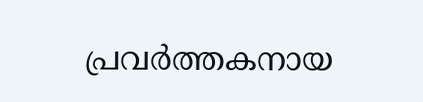പ്രവർത്തകനായ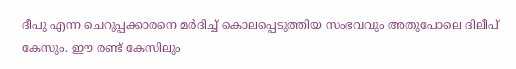ദീപു എന്ന ചെറുപ്പക്കാരനെ മർദിച്ച് കൊലപ്പെടുത്തിയ സംഭവവും അതുപോലെ ദിലീപ് കേസും. ഈ രണ്ട് കേസിലും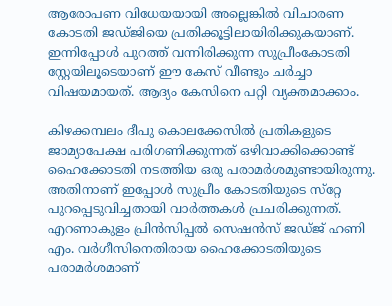ആരോപണ വിധേയയായി അല്ലെങ്കിൽ വിചാരണ കോടതി ജഡ്ജിയെ പ്രതിക്കൂട്ടിലായിരിക്കുകയാണ്. ഇന്നിപ്പോൾ പുറത്ത് വന്നിരിക്കുന്ന സുപ്രീംകോടതി സ്റ്റേയിലൂടെയാണ് ഈ കേസ് വീണ്ടും ചർച്ചാ വിഷയമായത്. ആദ്യം കേസിനെ പറ്റി വ്യക്തമാക്കാം.

കിഴക്കമ്പലം ദീപു കൊലക്കേസില്‍ പ്രതികളുടെ ജാമ്യാപേക്ഷ പരിഗണിക്കുന്നത് ഒഴിവാക്കിക്കൊണ്ട് ഹൈക്കോടതി നടത്തിയ ഒരു പരാമര്‍ശമുണ്ടായിരുന്നു. അതിനാണ് ഇപ്പോൾ സുപ്രീം കോടതിയുടെ സ്‌റ്റേ പുറപ്പെടുവിച്ചതായി വാർത്തകൾ പ്രചരിക്കുന്നത്. എറണാകുളം പ്രിന്‍സിപ്പല്‍ സെഷന്‍സ് ജഡ്ജ് ഹണി എം. വര്‍ഗീസിനെതിരായ ഹൈക്കോടതിയുടെ പരാമര്‍ശമാണ്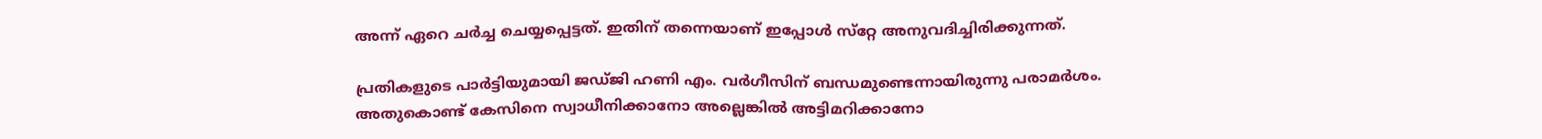അന്ന് ഏറെ ചർച്ച ചെയ്യപ്പെട്ടത്. ഇതിന് തന്നെയാണ് ഇപ്പോൾ സ്‌റ്റേ അനുവദിച്ചിരിക്കുന്നത്.

പ്രതികളുടെ പാര്‍ട്ടിയുമായി ജഡ്ജി ഹണി എം. വര്‍ഗീസിന് ബന്ധമുണ്ടെന്നായിരുന്നു പരാമര്‍ശം. അതുകൊണ്ട് കേസിനെ സ്വാധീനിക്കാനോ അല്ലെങ്കിൽ അട്ടിമറിക്കാനോ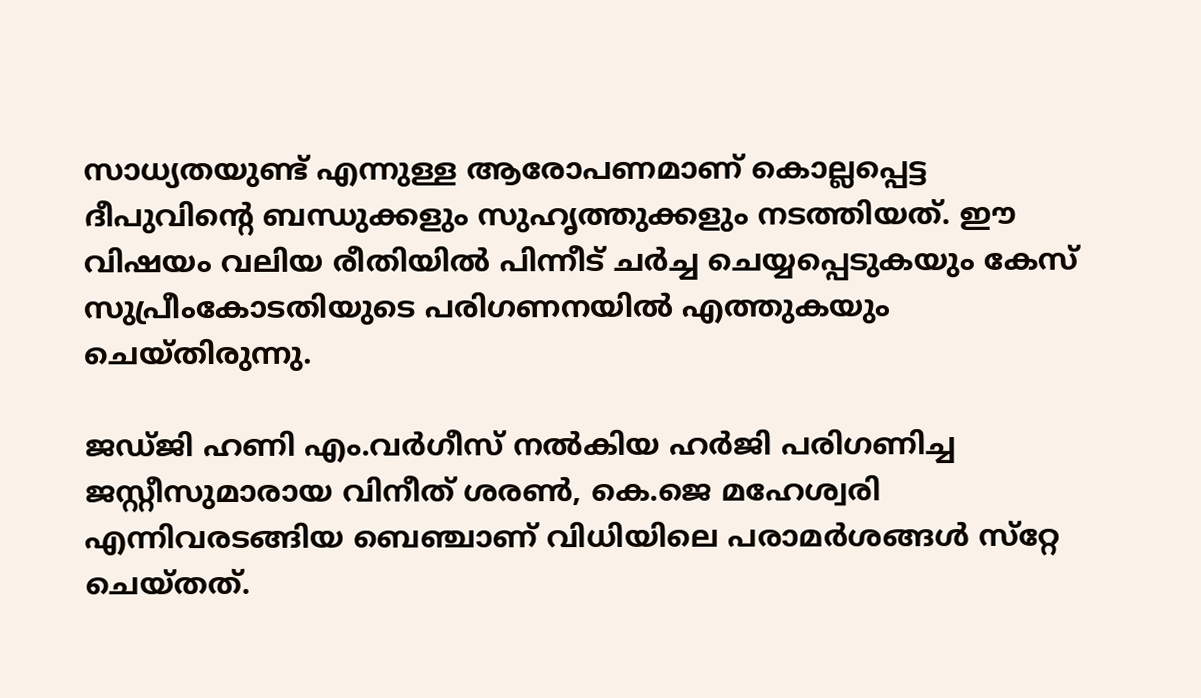സാധ്യതയുണ്ട് എന്നുള്ള ആരോപണമാണ് കൊല്ലപ്പെട്ട ദീപുവിന്റെ ബന്ധുക്കളും സുഹൃത്തുക്കളും നടത്തിയത്. ഈ വിഷയം വലിയ രീതിയിൽ പിന്നീട് ചർച്ച ചെയ്യപ്പെടുകയും കേസ് സുപ്രീംകോടതിയുടെ പരിഗണനയിൽ എത്തുകയും ചെയ്തിരുന്നു.

ജഡ്ജി ഹണി എം.വര്‍ഗീസ് നല്‍കിയ ഹര്‍ജി പരിഗണിച്ച ജസ്റ്റീസുമാരായ വിനീത് ശരണ്‍, കെ.ജെ മഹേശ്വരി എന്നിവരടങ്ങിയ ബെഞ്ചാണ് വിധിയിലെ പരാമര്‍ശങ്ങള്‍ സ്‌റ്റേ ചെയ്തത്.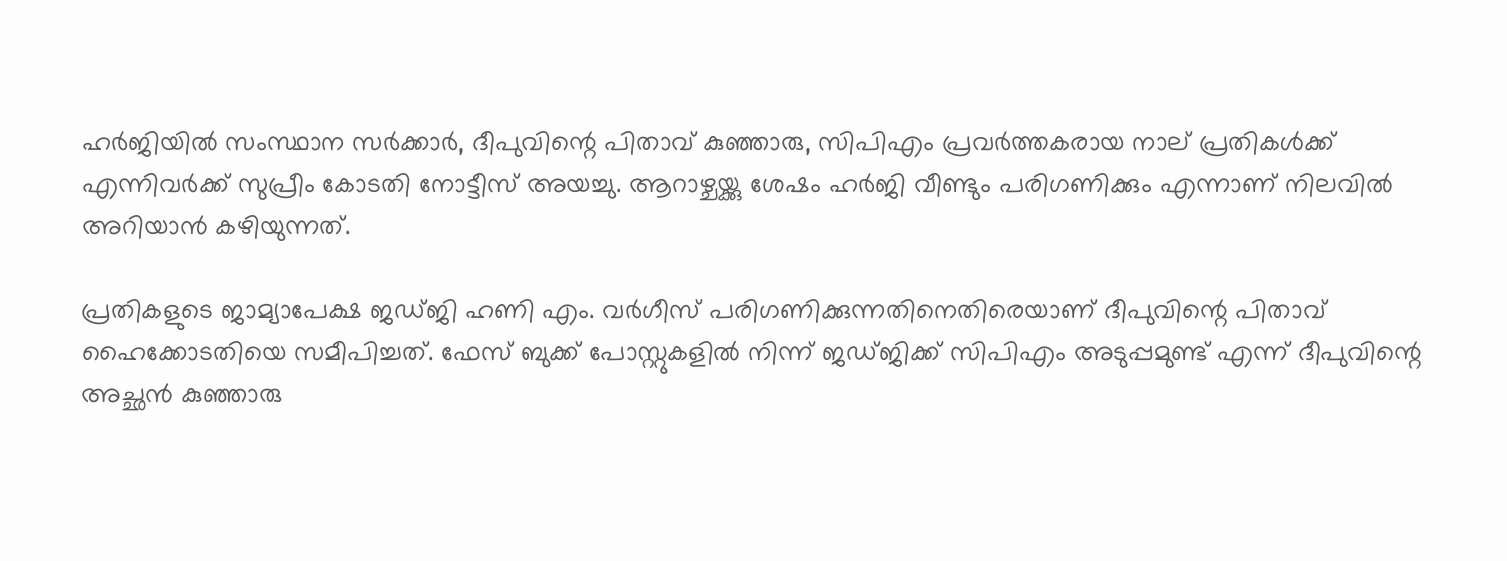ഹര്‍ജിയില്‍ സംസ്ഥാന സര്‍ക്കാര്‍, ദീപുവിന്റെ പിതാവ് കുഞ്ഞാരു, സിപിഎം പ്രവര്‍ത്തകരായ നാല് പ്രതികള്‍ക്ക് എന്നിവര്‍ക്ക് സുപ്രീം കോടതി നോട്ടീസ് അയച്ചു. ആറാഴ്ചയ്ക്കു ശേഷം ഹര്‍ജി വീണ്ടും പരിഗണിക്കും എന്നാണ് നിലവിൽ അറിയാൻ കഴിയുന്നത്.

പ്രതികളുടെ ജാമ്യാപേക്ഷ ജഡ്ജി ഹണി എം. വര്‍ഗീസ് പരിഗണിക്കുന്നതിനെതിരെയാണ് ദീപുവിന്റെ പിതാവ് ഹൈക്കോടതിയെ സമീപിച്ചത്. ഫേസ് ബുക്ക് പോസ്റ്റുകളില്‍ നിന്ന് ജഡ്ജിക്ക് സിപിഎം അടുപ്പമുണ്ട് എന്ന് ദീപുവിന്റെ അച്ഛന്‍ കുഞ്ഞാരു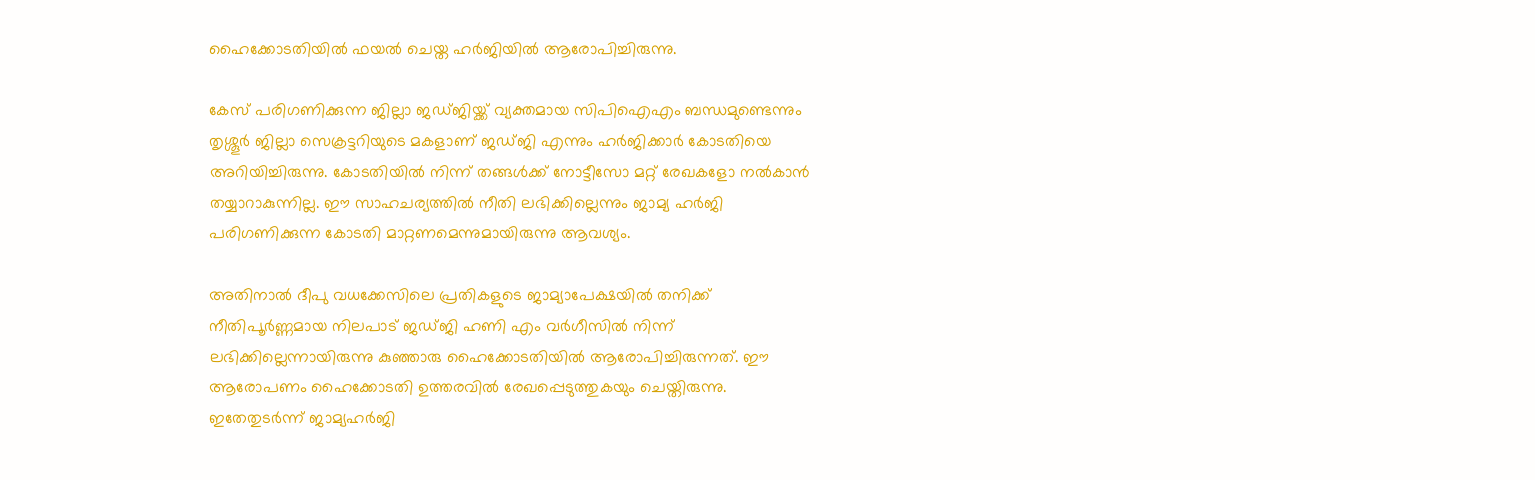ഹൈക്കോടതിയില്‍ ഫയല്‍ ചെയ്ത ഹര്‍ജിയില്‍ ആരോപിച്ചിരുന്നു.

കേസ് പരിഗണിക്കുന്ന ജില്ലാ ജഡ്ജിയ്ക്ക് വ്യക്തമായ സിപിഐഎം ബന്ധമുണ്ടെന്നും തൃശ്ശൂര്‍ ജില്ലാ സെക്രട്ടറിയുടെ മകളാണ് ജഡ്ജി എന്നും ഹര്‍ജിക്കാര്‍ കോടതിയെ അറിയിച്ചിരുന്നു. കോടതിയില്‍ നിന്ന് തങ്ങള്‍ക്ക് നോട്ടീസോ മറ്റ് രേഖകളോ നല്‍കാന്‍ തയ്യാറാകുന്നില്ല. ഈ സാഹചര്യത്തില്‍ നീതി ലഭിക്കില്ലെന്നും ജാമ്യ ഹര്‍ജി പരിഗണിക്കുന്ന കോടതി മാറ്റണമെന്നുമായിരുന്നു ആവശ്യം.

അതിനാല്‍ ദീപു വധക്കേസിലെ പ്രതികളുടെ ജാമ്യാപേക്ഷയില്‍ തനിക്ക് നീതിപൂര്‍ണ്ണമായ നിലപാട് ജഡ്ജി ഹണി എം വര്‍ഗീസില്‍ നിന്ന് ലഭിക്കില്ലെന്നായിരുന്നു കുഞ്ഞാരു ഹൈക്കോടതിയില്‍ ആരോപിച്ചിരുന്നത്. ഈ ആരോപണം ഹൈക്കോടതി ഉത്തരവില്‍ രേഖപ്പെടുത്തുകയും ചെയ്തിരുന്നു. ഇതേതുടര്‍ന്ന് ജാമ്യഹര്‍ജി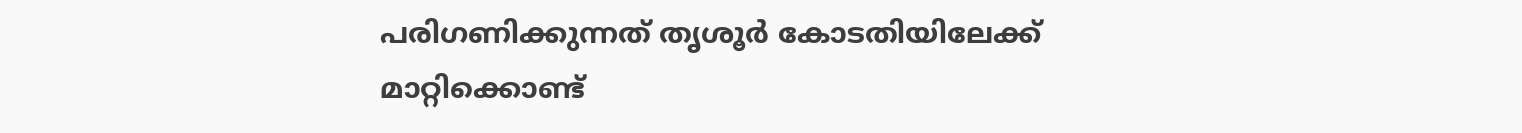പരിഗണിക്കുന്നത് തൃശൂര്‍ കോടതിയിലേക്ക് മാറ്റിക്കൊണ്ട്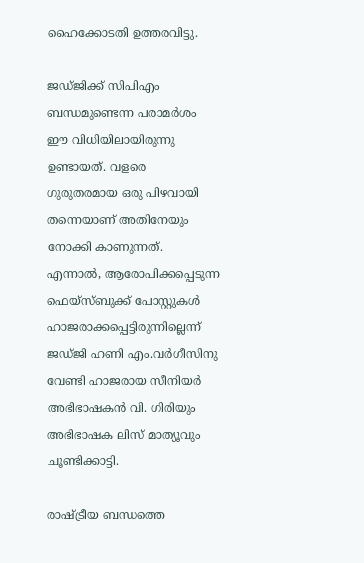ഹൈക്കോടതി ഉത്തരവിട്ടു.

ജഡ്ജിക്ക് സിപിഎം ബന്ധമുണ്ടെന്ന പരാമര്‍ശം ഈ വിധിയിലായിരുന്നു ഉണ്ടായത്. വളരെ ഗുരുതരമായ ഒരു പിഴവായി തന്നെയാണ് അതിനേയും നോക്കി കാണുന്നത്. എന്നാല്‍, ആരോപിക്കപ്പെടുന്ന ഫെയ്‌സ്ബുക്ക് പോസ്റ്റുകള്‍ ഹാജരാക്കപ്പെട്ടിരുന്നില്ലെന്ന് ജഡ്ജി ഹണി എം.വര്‍ഗീസിനു വേണ്ടി ഹാജരായ സീനിയര്‍ അഭിഭാഷകന്‍ വി. ഗിരിയും അഭിഭാഷക ലിസ് മാത്യൂവും ചൂണ്ടിക്കാട്ടി.

രാഷ്ട്രീയ ബന്ധത്തെ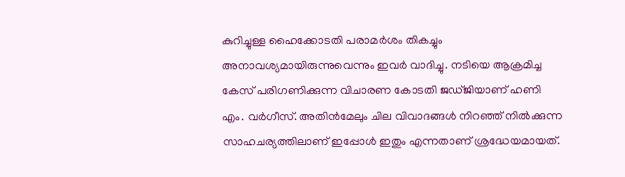കുറിച്ചുള്ള ഹൈക്കോടതി പരാമര്‍ശം തികച്ചും അനാവശ്യമായിരുന്നുവെന്നും ഇവര്‍ വാദിച്ചു. നടിയെ ആക്രമിച്ച കേസ് പരിഗണിക്കുന്ന വിചാരണ കോടതി ജഡ്ജിയാണ് ഹണി എം. വര്‍ഗീസ്. അതിൻമേലും ചില വിവാദങ്ങൾ നിറഞ്ഞ് നിൽക്കുന്ന സാഹചര്യത്തിലാണ് ഇപ്പോൾ ഇതും എന്നതാണ് ശ്രദ്ധേയമായത്.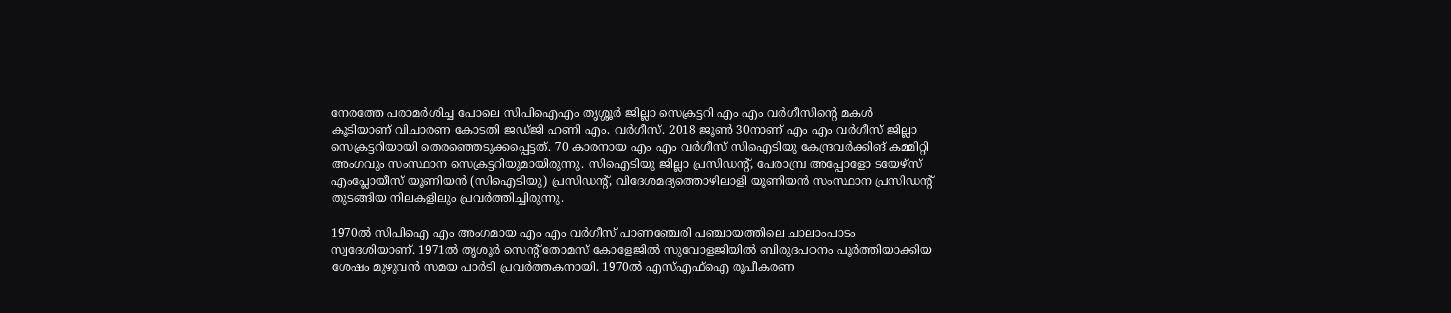നേരത്തേ പരാമർശിച്ച പോലെ സിപിഐഎം തൃശ്ശൂര്‍ ജില്ലാ സെക്രട്ടറി എം എം വർഗീസിന്റെ മകൾ കൂടിയാണ് വിചാരണ കോടതി ജഡ്ജി ഹണി എം. വര്‍ഗീസ്. 2018 ജൂൺ 30നാണ്‌ എം എം വർഗീസ്‌ ജില്ലാ സെക്രട്ടറിയായി തെരഞ്ഞെടുക്കപ്പെട്ടത്‌. 70 കാരനായ എം എം വർഗീസ് സിഐടിയു കേന്ദ്രവർക്കിങ് കമ്മിറ്റി അംഗവും സംസ്ഥാന സെക്രട്ടറിയുമായിരുന്നു. സിഐടിയു ജില്ലാ പ്രസിഡന്റ്, പേരാമ്പ്ര അപ്പോളോ ടയേഴ്‌സ് എംപ്ലോയീസ് യൂണിയൻ (സിഐടിയു) പ്രസിഡന്റ്, വിദേശമദ്യത്തൊഴിലാളി യൂണിയൻ സംസ്ഥാന പ്രസിഡന്റ് തുടങ്ങിയ നിലകളിലും പ്രവർത്തിച്ചിരുന്നു.

1970ൽ സിപിഐ എം അംഗമായ എം എം വർഗീസ് പാണഞ്ചേരി പഞ്ചായത്തിലെ ചാലാംപാടം സ്വദേശിയാണ്. 1971ൽ തൃശൂർ സെന്റ് തോമസ് കോളേജിൽ സുവോളജിയിൽ ബിരുദപഠനം പൂർത്തിയാക്കിയ ശേഷം മുഴുവൻ സമയ പാർടി പ്രവർത്തകനായി. 1970ൽ എസ്എഫ്‌ഐ രൂപീകരണ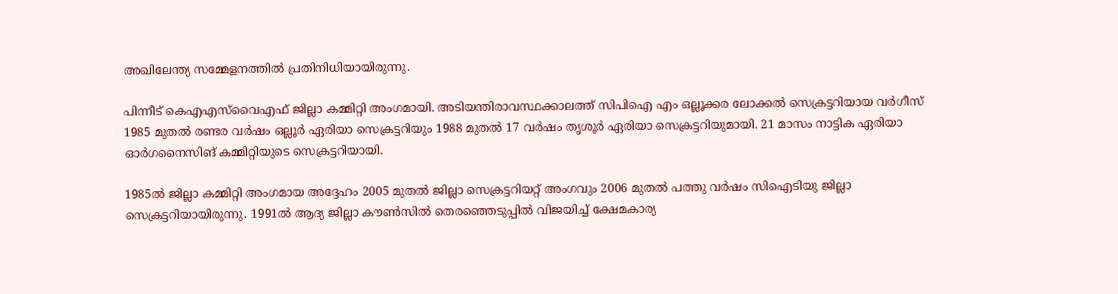അഖിലേന്ത്യ സമ്മേളനത്തിൽ പ്രതിനിധിയായിരുന്നു.

പിന്നീട് കെഎഎസ്‌വൈഎഫ്‌ ജില്ലാ കമ്മിറ്റി അംഗമായി. അടിയന്തിരാവസ്ഥക്കാലത്ത് സിപിഐ എം ഒല്ലൂക്കര ലോക്കൽ സെക്രട്ടറിയായ വർഗീസ് 1985 മുതൽ രണ്ടര വർഷം ഒല്ലൂർ ഏരിയാ സെക്രട്ടറിയും 1988 മുതൽ 17 വർഷം തൃശൂർ ഏരിയാ സെക്രട്ടറിയുമായി. 21 മാസം നാട്ടിക ഏരിയാ ഓർഗനൈസിങ് കമ്മിറ്റിയുടെ സെക്രട്ടറിയായി.

1985ൽ ജില്ലാ കമ്മിറ്റി അംഗമായ അദ്ദേഹം 2005 മുതൽ ജില്ലാ സെക്രട്ടറിയറ്റ് അംഗവും 2006 മുതൽ പത്തു വർഷം സിഐടിയു ജില്ലാ സെക്രട്ടറിയായിരുന്നു. 1991ൽ ആദ്യ ജില്ലാ കൗൺസിൽ തെരഞ്ഞെടുപ്പിൽ വിജയിച്ച്‌ ക്ഷേമകാര്യ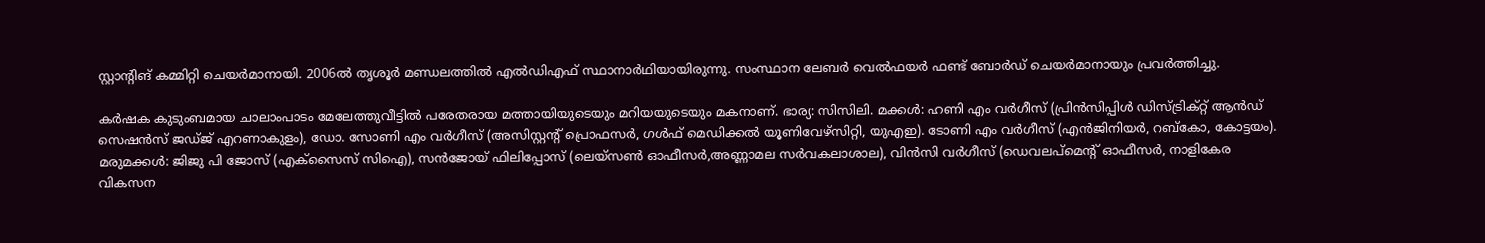സ്റ്റാന്റിങ് കമ്മിറ്റി ചെയർമാനായി. 2006ൽ തൃശൂർ മണ്ഡലത്തിൽ എൽഡിഎഫ് സ്ഥാനാർഥിയായിരുന്നു. സംസ്ഥാന ലേബർ വെൽഫയർ ഫണ്ട് ബോർഡ് ചെയർമാനായും പ്രവർത്തിച്ചു.

കർഷക കുടുംബമായ ചാലാംപാടം മേലേത്തുവീട്ടിൽ പരേതരായ മത്തായിയുടെയും മറിയയുടെയും മകനാണ്‌. ഭാര്യ: സിസിലി. മക്കൾ: ഹണി എം വർഗീസ് (പ്രിൻസിപ്പിൾ ഡിസ്ട്രിക്റ്റ് ആൻഡ്‌ സെഷൻസ് ജഡ്‌ജ് എറണാകുളം), ഡോ. സോണി എം വർഗീസ് (അസിസ്റ്റന്റ് പ്രൊഫസർ, ഗൾഫ് മെഡിക്കൽ യൂണിവേഴ്‌സിറ്റി, യുഎഇ). ടോണി എം വർഗീസ് (എൻജിനിയർ, റബ്കോ, കോട്ടയം). മരുമക്കൾ: ജിജു പി ജോസ് (എക്‌സൈസ് സിഐ), സൻജോയ് ഫിലിപ്പോസ് (ലെയ്‌സൺ ഓഫീസർ,അണ്ണാമല സർവകലാശാല), വിൻസി വർഗീസ് (ഡെവലപ്മെന്റ് ഓഫീസർ, നാളികേര വികസന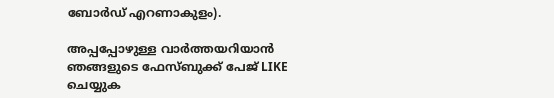ബോർഡ് എറണാകുളം).

അപ്പപ്പോഴുള്ള വാര്‍ത്തയറിയാന്‍ ഞങ്ങളുടെ ഫേസ്‌ബുക്ക്‌ പേജ് LIKE ചെയ്യുക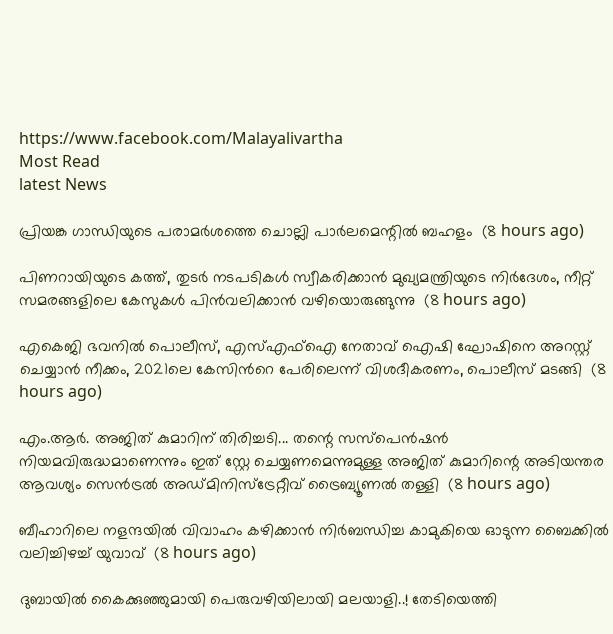https://www.facebook.com/Malayalivartha
Most Read
latest News

പ്രിയങ്ക ഗാന്ധിയുടെ പരാമർശത്തെ ചൊല്ലി പാർലമെന്റിൽ ബഹളം  (8 hours ago)

പിണറായിയുടെ കത്ത്, തുടര്‍ നടപടികൾ സ്വീകരിക്കാൻ മുഖ്യമന്ത്രിയുടെ നിര്‍ദേശം, നീറ്റ് സമരങ്ങളിലെ കേസുകൾ പിൻവലിക്കാൻ വഴിയൊരുങ്ങുന്നു  (8 hours ago)

എകെജി ഭവനിൽ പൊലീസ്, എസ്എഫ്ഐ നേതാവ് ഐഷി ഘോഷിനെ അറസ്റ്റ് ചെയ്യാൻ നീക്കം, 2021ലെ കേസിന്‍റെ പേരിലെന്ന് വിശദീകരണം, പൊലീസ് മടങ്ങി  (8 hours ago)

എം.ആർ. അജിത് കുമാറിന് തിരിച്ചടി... തന്റെ സസ്പെൻഷൻ നിയമവിരുദ്ധമാണെന്നും ഇത് സ്റ്റേ ചെയ്യണമെന്നുമുള്ള അജിത് കുമാറിന്റെ അടിയന്തര ആവശ്യം സെൻട്രൽ അഡ്മിനിസ്ട്രേറ്റീവ് ട്രൈബ്യൂണൽ തള്ളി  (8 hours ago)

ബീഹാറിലെ നളന്ദയിൽ വിവാഹം കഴിക്കാൻ നിർബന്ധിച്ച കാമുകിയെ ഓടുന്ന ബൈക്കിൽ വലിച്ചിഴച്ച് യുവാവ്  (8 hours ago)

ദുബായിൽ കൈക്കുഞ്ഞുമായി പെരുവഴിയിലായി മലയാളി..! തേടിയെത്തി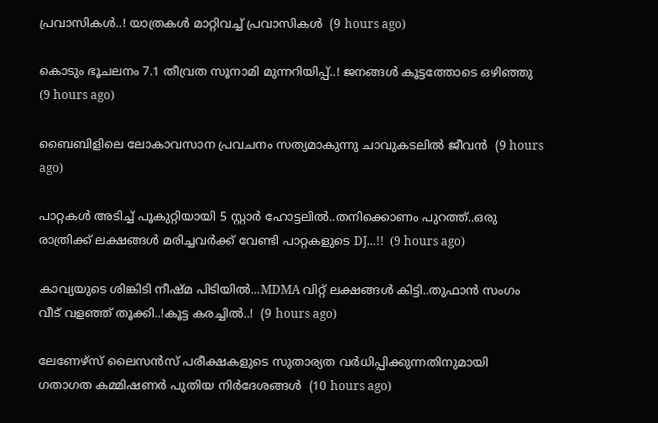പ്രവാസികൾ..! യാത്രകൾ മാറ്റിവച്ച് പ്രവാസികൾ  (9 hours ago)

കൊടും ഭൂചലനം 7.1 തീവ്രത സൂനാമി മുന്നറിയിപ്പ്..! ജനങ്ങൾ കൂട്ടത്തോടെ ഒഴിഞ്ഞു  (9 hours ago)

ബൈബിളിലെ ലോകാവസാന പ്രവചനം സത്യമാകുന്നു ചാവുകടലില്‍ ജീവൻ  (9 hours ago)

പാറ്റകൾ അടിച്ച് പൂകുറ്റിയായി 5 സ്റ്റാർ ഹോട്ടലിൽ..തനിക്കൊണം പുറത്ത്..ഒരു രാത്രിക്ക് ലക്ഷങ്ങൾ മരിച്ചവർക്ക് വേണ്ടി പാറ്റകളുടെ DJ...!!  (9 hours ago)

കാവ്യയുടെ ശിങ്കിടി നീഷ്മ പിടിയിൽ...MDMA വിറ്റ് ലക്ഷങ്ങൾ കിട്ടി..തുഫാൻ സംഗം വീട് വളഞ്ഞ് തൂക്കി..!കൂട്ട കരച്ചിൽ..!  (9 hours ago)

ലേണേഴ്‌സ് ലൈസന്‍സ് പരീക്ഷകളുടെ സുതാര്യത വര്‍ധിപ്പിക്കുന്നതിനുമായി ഗതാഗത കമ്മിഷണര്‍ പുതിയ നിര്‍ദേശങ്ങള്‍  (10 hours ago)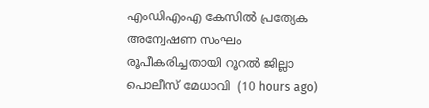എംഡിഎംഎ കേസില്‍ പ്രത്യേക അന്വേഷണ സംഘം രൂപീകരിച്ചതായി റൂറല്‍ ജില്ലാ പൊലീസ് മേധാവി  (10 hours ago)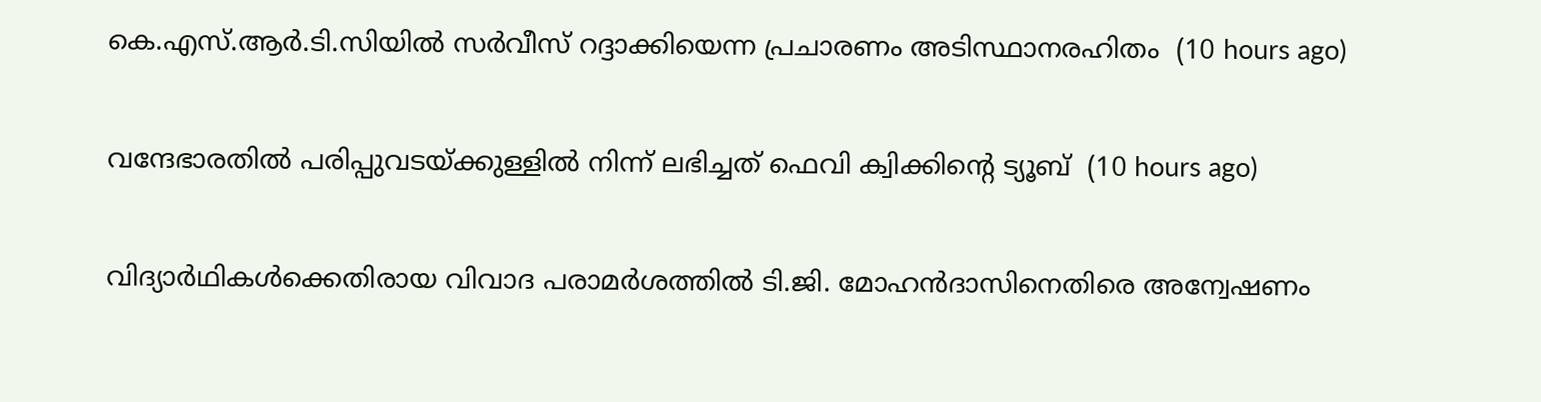കെ.എസ്.ആര്‍.ടി.സിയില്‍ സര്‍വീസ് റദ്ദാക്കിയെന്ന പ്രചാരണം അടിസ്ഥാനരഹിതം  (10 hours ago)

വന്ദേഭാരതില്‍ പരിപ്പുവടയ്ക്കുള്ളില്‍ നിന്ന് ലഭിച്ചത് ഫെവി ക്വിക്കിന്റെ ട്യൂബ്  (10 hours ago)

വിദ്യാര്‍ഥികള്‍ക്കെതിരായ വിവാദ പരാമര്‍ശത്തില്‍ ടി.ജി. മോഹന്‍ദാസിനെതിരെ അന്വേഷണം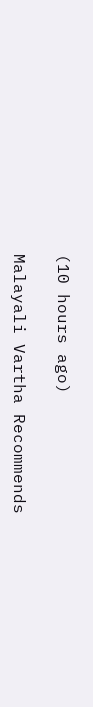(10 hours ago)

Malayali Vartha Recommends